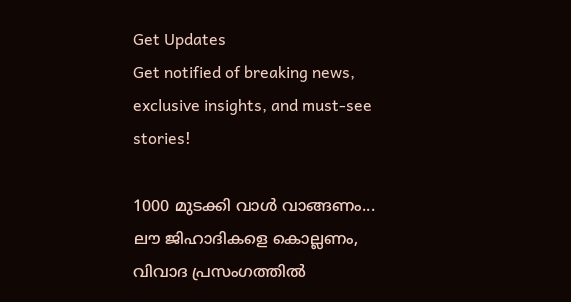Get Updates
Get notified of breaking news, exclusive insights, and must-see stories!

1000 മുടക്കി വാൾ വാങ്ങണം... ലൗ ജിഹാദികളെ കൊല്ലണം, വിവാദ പ്രസംഗത്തിൽ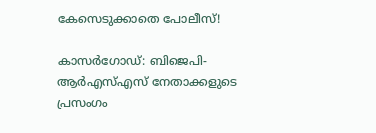കേസെടുക്കാതെ പോലീസ്!

കാസർഗോഡ്: ബിജെപി- ആർഎസ്എസ് നേതാക്കളുടെ പ്രസംഗം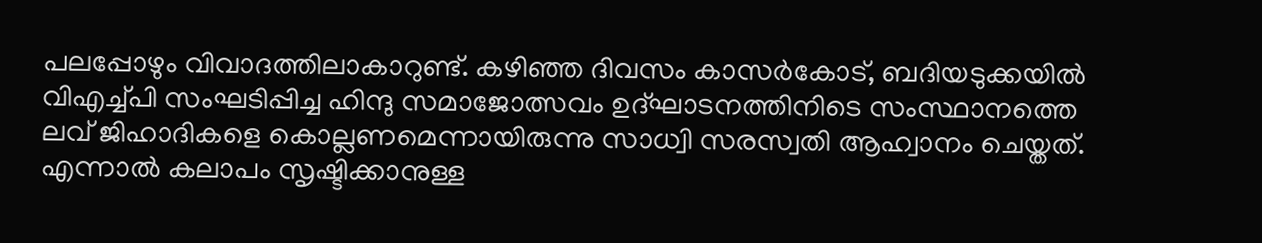പലപ്പോഴും വിവാദത്തിലാകാറുണ്ട്. കഴിഞ്ഞ ദിവസം കാസർകോട്, ബദിയടുക്കയിൽ വിഎച്ച്പി സംഘടിപ്പിച്ച ഹിന്ദു സമാജോത്സവം ഉദ്ഘാടനത്തിനിടെ സംസ്ഥാനത്തെ ലവ് ജിഹാദികളെ കൊല്ലണമെന്നായിരുന്നു സാധ്വി സരസ്വതി ആഹ്വാനം ചെയ്തത്. എന്നാൽ കലാപം സൃഷ്ടിക്കാനുള്ള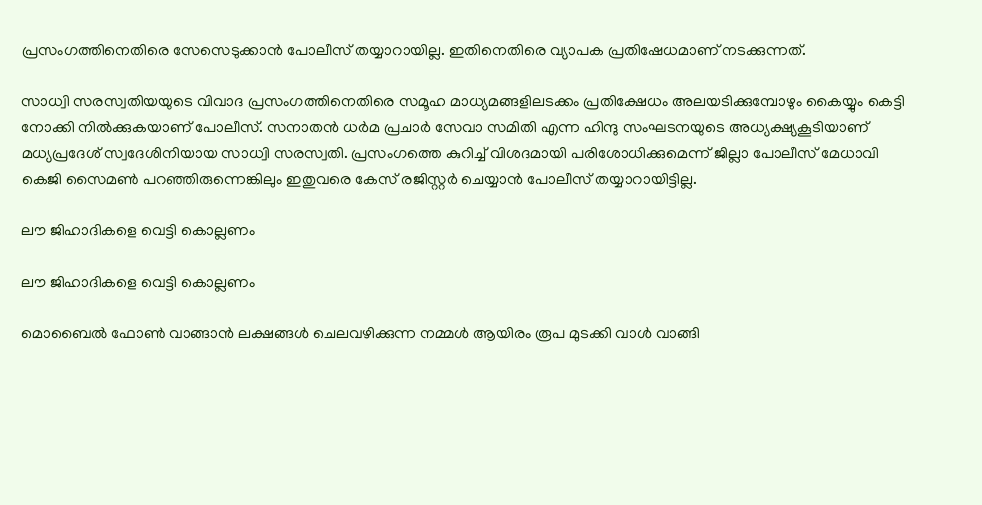പ്രസംഗത്തിനെതിരെ സേസെടുക്കാൻ പോലീസ് തയ്യാറായില്ല. ഇതിനെതിരെ വ്യാപക പ്രതിഷേധമാണ് നടക്കുന്നത്.

സാധ്വി സരസ്വതിയയുടെ വിവാദ പ്രസംഗത്തിനെതിരെ സമൂഹ മാധ്യമങ്ങളിലടക്കം പ്രതിക്ഷേധം അലയടിക്കുമ്പോഴും കൈയ്യും കെട്ടി നോക്കി നിൽക്കുകയാണ് പോലീസ്. സനാതൻ ധർമ പ്രചാർ സേവാ സമിതി എന്ന ഹിന്ദു സംഘടനയുടെ അധ്യക്ഷ്യകൂടിയാണ് മധ്യപ്രദേശ് സ്വദേശിനിയായ സാധ്വി സരസ്വതി. പ്രസംഗത്തെ കുറിച്ച് വിശദമായി പരിശോധിക്കുമെന്ന് ജില്ലാ പോലീസ് മേധാവി കെജി സൈമൺ പറഞ്ഞിരുന്നെങ്കിലും ഇതുവരെ കേസ് രജിസ്റ്റർ ചെയ്യാൻ പോലീസ് തയ്യാറായിട്ടില്ല.

ലൗ ജിഹാദികളെ വെട്ടി കൊല്ലണം

ലൗ ജിഹാദികളെ വെട്ടി കൊല്ലണം

മൊബൈല്‍ ഫോണ്‍ വാങ്ങാന്‍ ലക്ഷങ്ങള്‍ ചെലവഴിക്കുന്ന നമ്മള്‍ ആയിരം രൂപ മുടക്കി വാള്‍ വാങ്ങി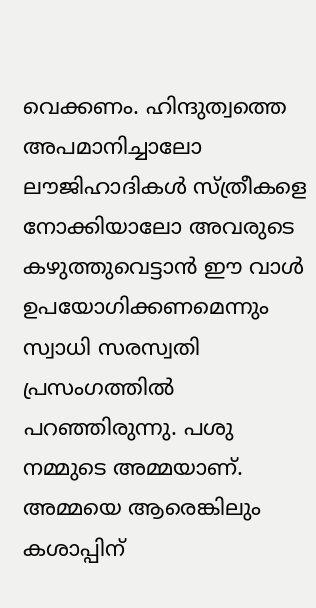വെക്കണം. ഹിന്ദുത്വത്തെ അപമാനിച്ചാലോ ലൗജിഹാദികള്‍ സ്ത്രീകളെ നോക്കിയാലോ അവരുടെ കഴുത്തുവെട്ടാന്‍ ഈ വാള്‍ ഉപയോഗിക്കണമെന്നും സ്വാധി സരസ്വതി പ്രസംഗത്തിൽ പറഞ്ഞിരുന്നു. പശു നമ്മുടെ അമ്മയാണ്. അമ്മയെ ആരെങ്കിലും കശാപ്പിന്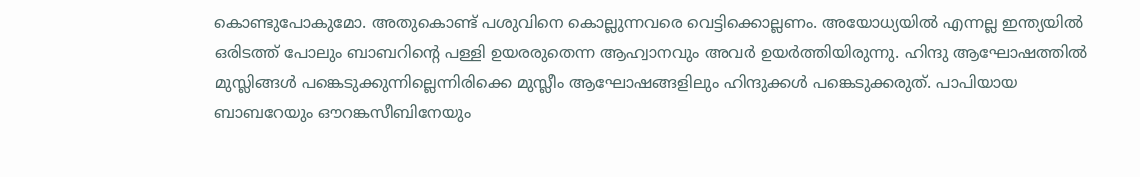കൊണ്ടുപോകുമോ. അതുകൊണ്ട് പശുവിനെ കൊല്ലുന്നവരെ വെട്ടിക്കൊല്ലണം. അയോധ്യയില്‍ എന്നല്ല ഇന്ത്യയില്‍ ഒരിടത്ത് പോലും ബാബറിന്‍റെ പള്ളി ഉയരരുതെന്ന ആഹ്വാനവും അവർ ഉയർത്തിയിരുന്നു. ഹിന്ദു ആഘോഷത്തില്‍ മുസ്ലിങ്ങള്‍ പങ്കെടുക്കുന്നില്ലെന്നിരിക്കെ മുസ്ലീം ആഘോഷങ്ങളിലും ഹിന്ദുക്കള്‍ പങ്കെടുക്കരുത്. പാപിയായ ബാബറേയും ഔറങ്കസീബിനേയും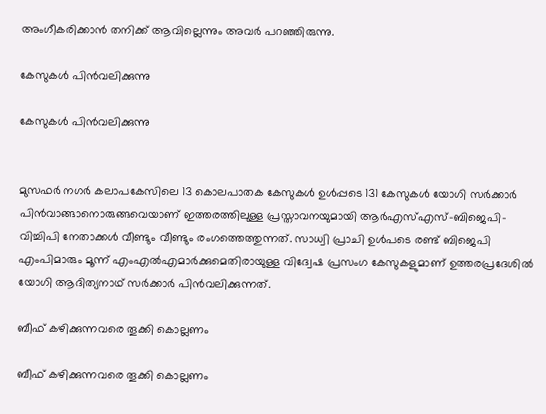അംഗീകരിക്കാന്‍ തനിക്ക് ആവില്ലെന്നും അവർ പറഞ്ഞിരുന്നു.

കേസുകൾ പിൻവലിക്കുന്നു

കേസുകൾ പിൻവലിക്കുന്നു


മുസഫർ നഗർ കലാപകേസിലെ 13 കൊലപാതക കേസുകൾ ഉൾപ്പടെ 131 കേസുകൾ യോഗി സർക്കാർ പിൻവാങ്ങാനൊരുങ്ങവെയാണ് ഇത്തരത്തിലുള്ള പ്രസ്താവനയുമായി ആർഎസ്എസ്-ബിജെപി-വിച്ചിപി നേതാക്കൾ വീണ്ടും വീണ്ടും രംഗത്തെത്തുന്നത്. സാധ്വി പ്രാചി ഉൾപടെ രണ്ട് ബിജെപി എംപിമാരും മൂന്ന് എംഎൽഎമാർക്കുമെതിരായുള്ള വിദ്വേഷ പ്രസംഗ കേസുകളുമാണ് ഉത്തരപ്രദേശിൽ യോഗി ആദിത്യനാഥ് സർക്കാർ പിൻവലിക്കുന്നത്.

ബീഫ് കഴിക്കുന്നവരെ തൂക്കി കൊല്ലണം

ബീഫ് കഴിക്കുന്നവരെ തൂക്കി കൊല്ലണം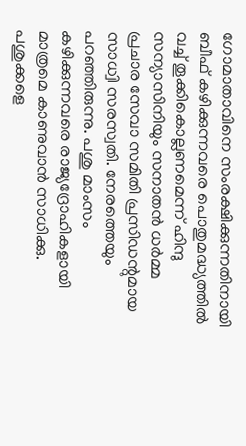ഗോമാതാവിനെ സംരക്ഷിക്കുന്നതിനായി ബീഫ് കഴിക്കുന്നവരെ പൊതുമദ്ധ്യത്തിൽ വച്ച് തൂക്കികൊല്ലണമെന്ന് ഹിന്ദു സന്യാസിനിയും സനാതൻ ധർമ്മ പ്രചാര സേവാ സമിതി പ്രസിഡന്റുമായ സാധ്വി സരസ്വതി. നേരത്തെയും പറഞ്ഞിരുന്നു. പശു മാംസം കഴിക്കുന്നവരെ രാജ്യദ്രോഹികളായി മാത്രമെ കാണുവാൻ സാധിക്കു. പശുക്കളെ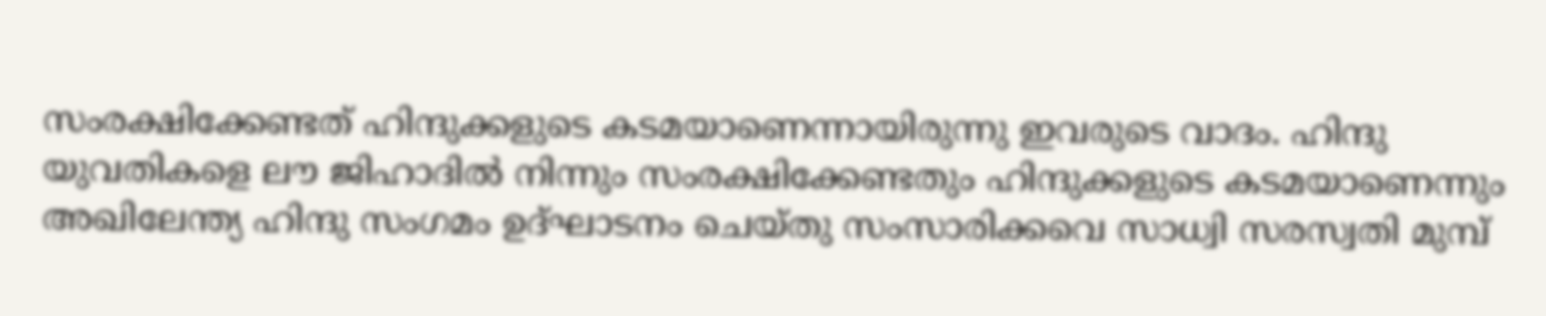സംരക്ഷിക്കേണ്ടത് ഹിന്ദുക്കളുടെ കടമയാണെന്നായിരുന്നു ഇവരുടെ വാദം. ഹിന്ദു യുവതികളെ ലൗ ജിഹാദിൽ നിന്നും സംരക്ഷിക്കേണ്ടതും ഹിന്ദുക്കളുടെ കടമയാണെന്നും അഖിലേന്ത്യ ഹിന്ദു സംഗമം ഉദ്ഘാടനം ചെയ്തു സംസാരിക്കവെ സാധ്വി സരസ്വതി മുമ്പ്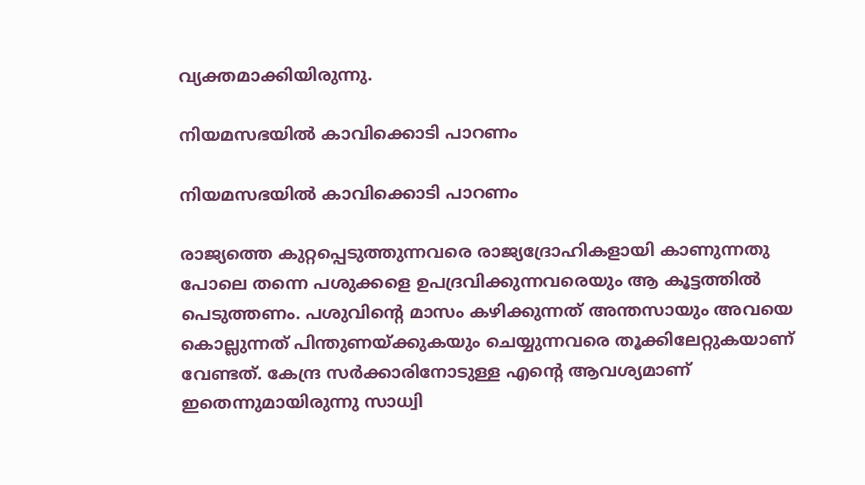വ്യക്തമാക്കിയിരുന്നു.

നിയമസഭയിൽ കാവിക്കൊടി പാറണം

നിയമസഭയിൽ കാവിക്കൊടി പാറണം

രാജ്യത്തെ കുറ്റപ്പെടുത്തുന്നവരെ രാജ്യദ്രോഹികളായി കാണുന്നതു പോലെ തന്നെ പശുക്കളെ ഉപദ്രവിക്കുന്നവരെയും ആ കൂട്ടത്തില്‍ പെടുത്തണം. പശുവിന്റെ മാസം കഴിക്കുന്നത് അന്തസായും അവയെ കൊല്ലുന്നത് പിന്തുണയ്‌ക്കുകയും ചെയ്യുന്നവരെ തൂക്കിലേറ്റുകയാണ് വേണ്ടത്. കേന്ദ്ര സര്‍ക്കാരിനോടുള്ള എന്റെ ആവശ്യമാണ് ഇതെന്നുമായിരുന്നു സാധ്വി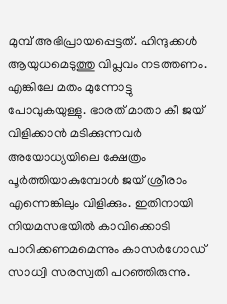മുമ്പ് അഭിപ്രായപ്പെട്ടത്. ഹിന്ദുക്കൾ ആയുധമെടുത്തു വിപ്ലവം നടത്തണം. എങ്കിലേ മതം മുന്നോട്ടു പോവുകയുള്ളു. ഭാരത് മാതാ കീ ജയ് വിളിക്കാൻ മടിക്കുന്നവർ അയോധ്യയിലെ ക്ഷേത്രം പൂർത്തിയാകുമ്പോൾ ജയ് ശ്രീരാം എന്നെങ്കിലും വിളിക്കും. ഇതിനായി നിയമസഭയിൽ കാവിക്കൊടി പാറിക്കണമമെന്നും കാസർഗോഡ് സാധ്വി സരസ്വതി പറഞ്ഞിരുന്നു.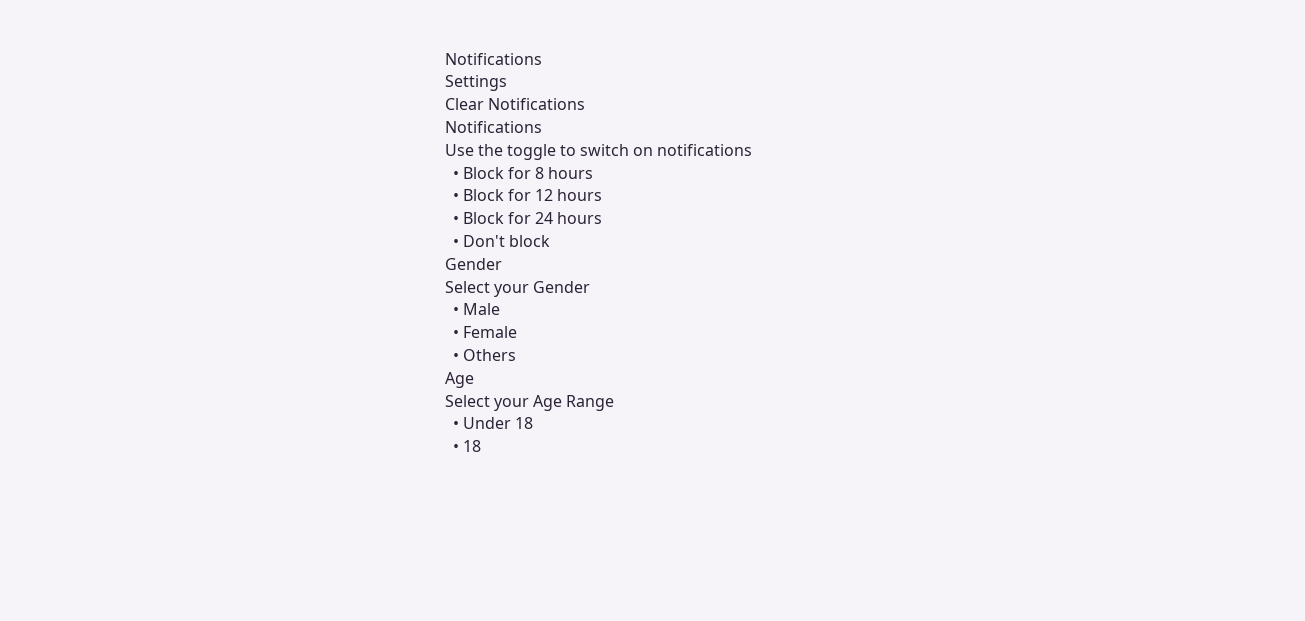Notifications
Settings
Clear Notifications
Notifications
Use the toggle to switch on notifications
  • Block for 8 hours
  • Block for 12 hours
  • Block for 24 hours
  • Don't block
Gender
Select your Gender
  • Male
  • Female
  • Others
Age
Select your Age Range
  • Under 18
  • 18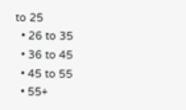to 25
  • 26 to 35
  • 36 to 45
  • 45 to 55
  • 55+